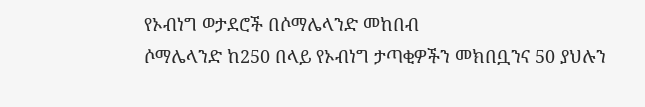የኦብነግ ወታደሮች በሶማሌላንድ መከበብ
ሶማሌላንድ ከ250 በላይ የኦብነግ ታጣቂዎችን መክበቧንና 50 ያህሉን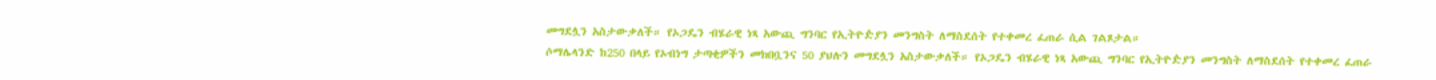መግደሏን አስታውቃለች። የኦጋዴን ብሄራዊ ነጻ አውጪ ግንባር የኢትዮዽያን መንግስት ለማስደሰት የተቀመረ ፈጠራ ሲል ገልጾታል።
ሶማሌላንድ ከ250 በላይ የኦብነግ ታጣቂዎችን መክበቧንና 50 ያህሉን መግደሏን አስታውቃለች። የኦጋዴን ብሄራዊ ነጻ አውጪ ግንባር የኢትዮዽያን መንግስት ለማስደሰት የተቀመረ ፈጠራ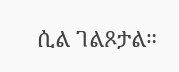ሲል ገልጾታል።